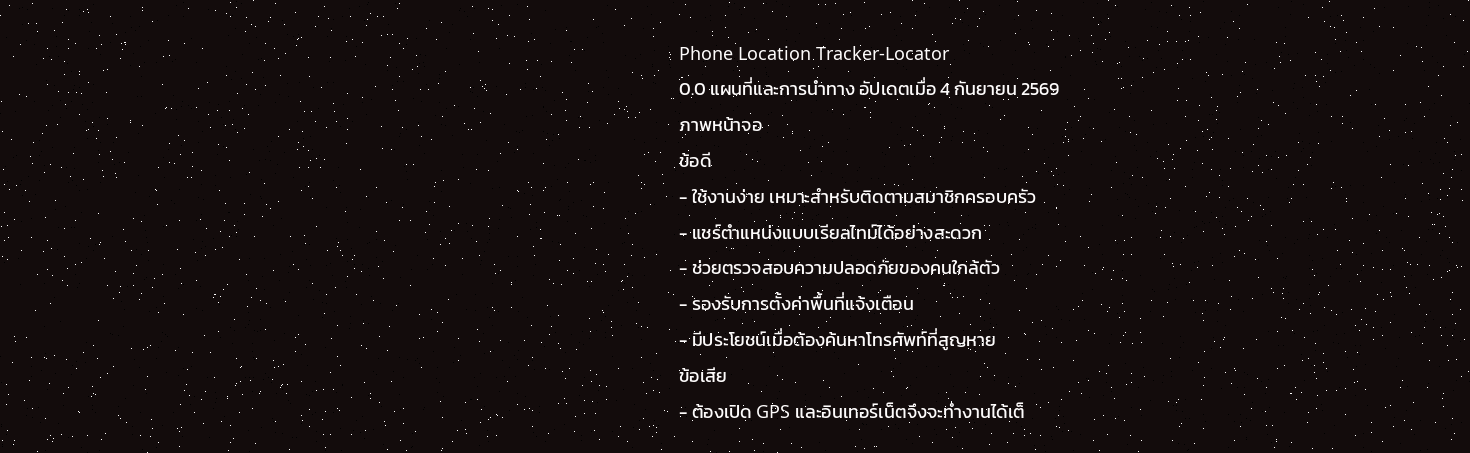Phone Location Tracker-Locator
0.0 แผนที่และการนำทาง อัปเดตเมื่อ 4 กันยายน 2569
ภาพหน้าจอ
ข้อดี
- ใช้งานง่าย เหมาะสำหรับติดตามสมาชิกครอบครัว
- แชร์ตำแหน่งแบบเรียลไทม์ได้อย่างสะดวก
- ช่วยตรวจสอบความปลอดภัยของคนใกล้ตัว
- รองรับการตั้งค่าพื้นที่แจ้งเตือน
- มีประโยชน์เมื่อต้องค้นหาโทรศัพท์ที่สูญหาย
ข้อเสีย
- ต้องเปิด GPS และอินเทอร์เน็ตจึงจะทำงานได้เต็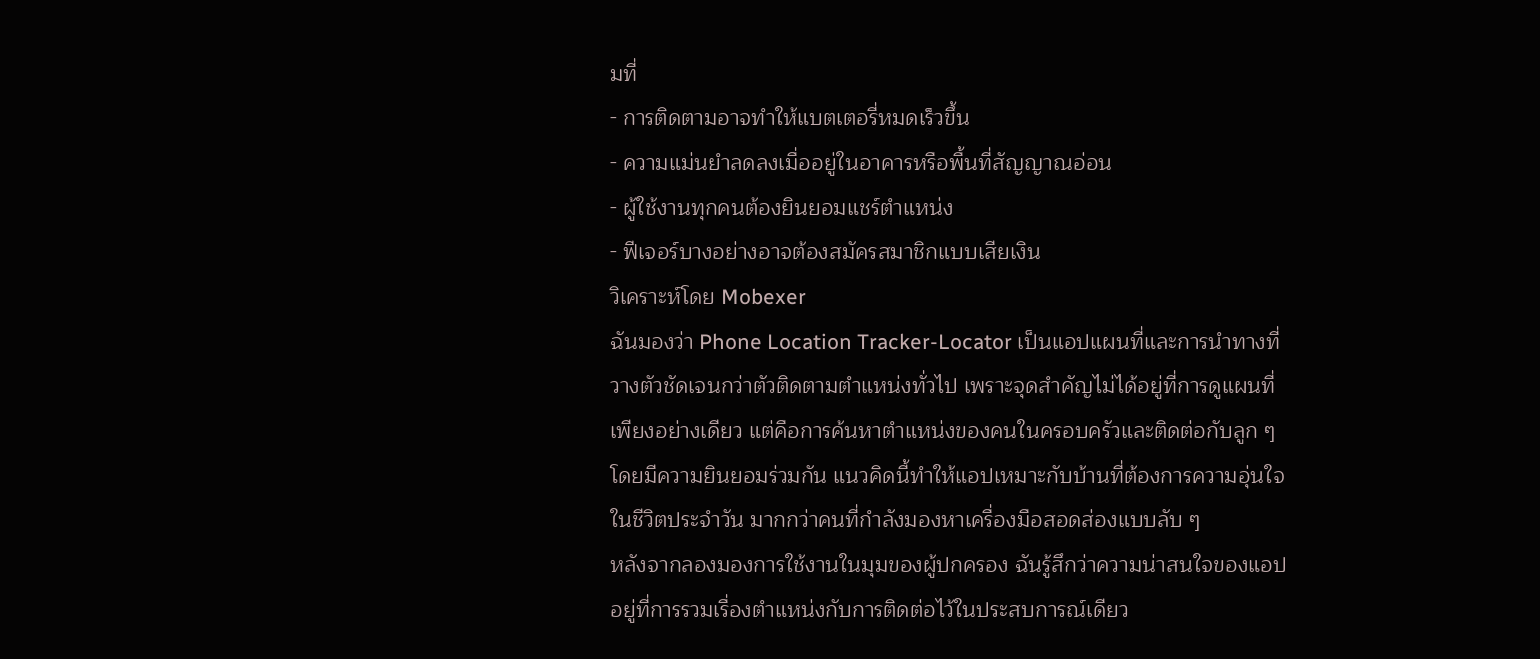มที่
- การติดตามอาจทำให้แบตเตอรี่หมดเร็วขึ้น
- ความแม่นยำลดลงเมื่ออยู่ในอาคารหรือพื้นที่สัญญาณอ่อน
- ผู้ใช้งานทุกคนต้องยินยอมแชร์ตำแหน่ง
- ฟีเจอร์บางอย่างอาจต้องสมัครสมาชิกแบบเสียเงิน
วิเคราะห์โดย Mobexer
ฉันมองว่า Phone Location Tracker-Locator เป็นแอปแผนที่และการนำทางที่วางตัวชัดเจนกว่าตัวติดตามตำแหน่งทั่วไป เพราะจุดสำคัญไม่ได้อยู่ที่การดูแผนที่เพียงอย่างเดียว แต่คือการค้นหาตำแหน่งของคนในครอบครัวและติดต่อกับลูก ๆ โดยมีความยินยอมร่วมกัน แนวคิดนี้ทำให้แอปเหมาะกับบ้านที่ต้องการความอุ่นใจในชีวิตประจำวัน มากกว่าคนที่กำลังมองหาเครื่องมือสอดส่องแบบลับ ๆ
หลังจากลองมองการใช้งานในมุมของผู้ปกครอง ฉันรู้สึกว่าความน่าสนใจของแอปอยู่ที่การรวมเรื่องตำแหน่งกับการติดต่อไว้ในประสบการณ์เดียว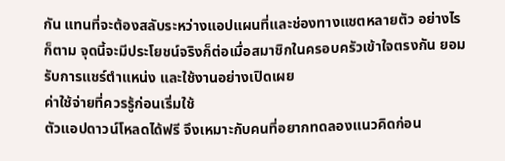กัน แทนที่จะต้องสลับระหว่างแอปแผนที่และช่องทางแชตหลายตัว อย่างไรก็ตาม จุดนี้จะมีประโยชน์จริงก็ต่อเมื่อสมาชิกในครอบครัวเข้าใจตรงกัน ยอมรับการแชร์ตำแหน่ง และใช้งานอย่างเปิดเผย
ค่าใช้จ่ายที่ควรรู้ก่อนเริ่มใช้
ตัวแอปดาวน์โหลดได้ฟรี จึงเหมาะกับคนที่อยากทดลองแนวคิดก่อน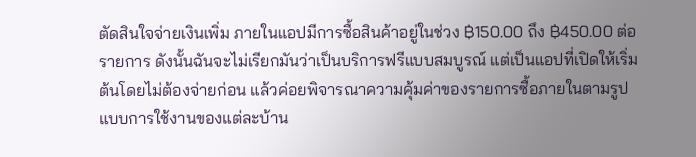ตัดสินใจจ่ายเงินเพิ่ม ภายในแอปมีการซื้อสินค้าอยู่ในช่วง ฿150.00 ถึง ฿450.00 ต่อรายการ ดังนั้นฉันจะไม่เรียกมันว่าเป็นบริการฟรีแบบสมบูรณ์ แต่เป็นแอปที่เปิดให้เริ่มต้นโดยไม่ต้องจ่ายก่อน แล้วค่อยพิจารณาความคุ้มค่าของรายการซื้อภายในตามรูปแบบการใช้งานของแต่ละบ้าน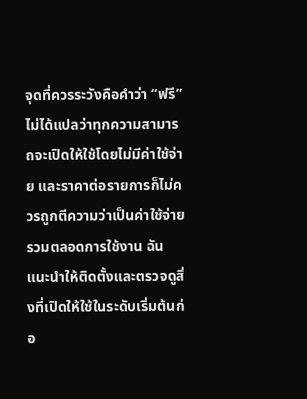จุดที่ควรระวังคือคำว่า “ฟรี” ไม่ได้แปลว่าทุกความสามารถจะเปิดให้ใช้โดยไม่มีค่าใช้จ่าย และราคาต่อรายการก็ไม่ควรถูกตีความว่าเป็นค่าใช้จ่ายรวมตลอดการใช้งาน ฉันแนะนำให้ติดตั้งและตรวจดูสิ่งที่เปิดให้ใช้ในระดับเริ่มต้นก่อ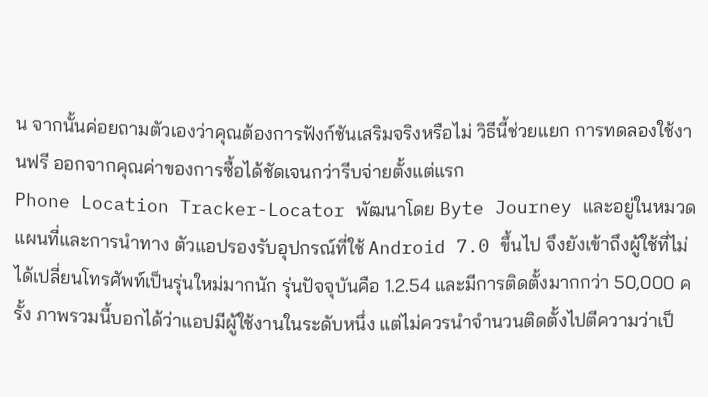น จากนั้นค่อยถามตัวเองว่าคุณต้องการฟังก์ชันเสริมจริงหรือไม่ วิธีนี้ช่วยแยก การทดลองใช้งานฟรี ออกจากคุณค่าของการซื้อได้ชัดเจนกว่ารีบจ่ายตั้งแต่แรก
Phone Location Tracker-Locator พัฒนาโดย Byte Journey และอยู่ในหมวดแผนที่และการนำทาง ตัวแอปรองรับอุปกรณ์ที่ใช้ Android 7.0 ขึ้นไป จึงยังเข้าถึงผู้ใช้ที่ไม่ได้เปลี่ยนโทรศัพท์เป็นรุ่นใหม่มากนัก รุ่นปัจจุบันคือ 1.2.54 และมีการติดตั้งมากกว่า 50,000 ครั้ง ภาพรวมนี้บอกได้ว่าแอปมีผู้ใช้งานในระดับหนึ่ง แต่ไม่ควรนำจำนวนติดตั้งไปตีความว่าเป็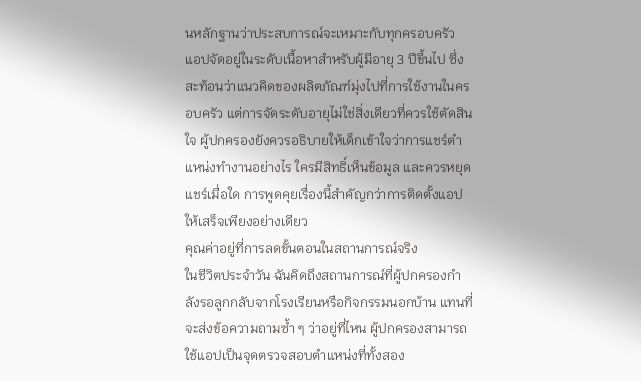นหลักฐานว่าประสบการณ์จะเหมาะกับทุกครอบครัว
แอปจัดอยู่ในระดับเนื้อหาสำหรับผู้มีอายุ 3 ปีขึ้นไป ซึ่งสะท้อนว่าแนวคิดของผลิตภัณฑ์มุ่งไปที่การใช้งานในครอบครัว แต่การจัดระดับอายุไม่ใช่สิ่งเดียวที่ควรใช้ตัดสินใจ ผู้ปกครองยังควรอธิบายให้เด็กเข้าใจว่าการแชร์ตำแหน่งทำงานอย่างไร ใครมีสิทธิ์เห็นข้อมูล และควรหยุดแชร์เมื่อใด การพูดคุยเรื่องนี้สำคัญกว่าการติดตั้งแอปให้เสร็จเพียงอย่างเดียว
คุณค่าอยู่ที่การลดขั้นตอนในสถานการณ์จริง
ในชีวิตประจำวัน ฉันคิดถึงสถานการณ์ที่ผู้ปกครองกำลังรอลูกกลับจากโรงเรียนหรือกิจกรรมนอกบ้าน แทนที่จะส่งข้อความถามซ้ำ ๆ ว่าอยู่ที่ไหน ผู้ปกครองสามารถใช้แอปเป็นจุดตรวจสอบตำแหน่งที่ทั้งสอง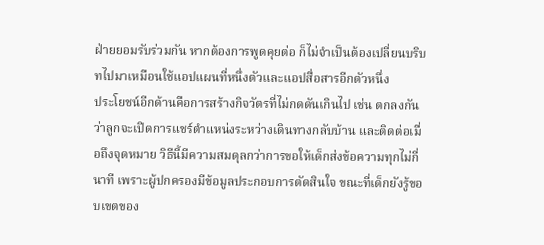ฝ่ายยอมรับร่วมกัน หากต้องการพูดคุยต่อ ก็ไม่จำเป็นต้องเปลี่ยนบริบทไปมาเหมือนใช้แอปแผนที่หนึ่งตัวและแอปสื่อสารอีกตัวหนึ่ง
ประโยชน์อีกด้านคือการสร้างกิจวัตรที่ไม่กดดันเกินไป เช่น ตกลงกันว่าลูกจะเปิดการแชร์ตำแหน่งระหว่างเดินทางกลับบ้าน และติดต่อเมื่อถึงจุดหมาย วิธีนี้มีความสมดุลกว่าการขอให้เด็กส่งข้อความทุกไม่กี่นาที เพราะผู้ปกครองมีข้อมูลประกอบการตัดสินใจ ขณะที่เด็กยังรู้ขอบเขตของ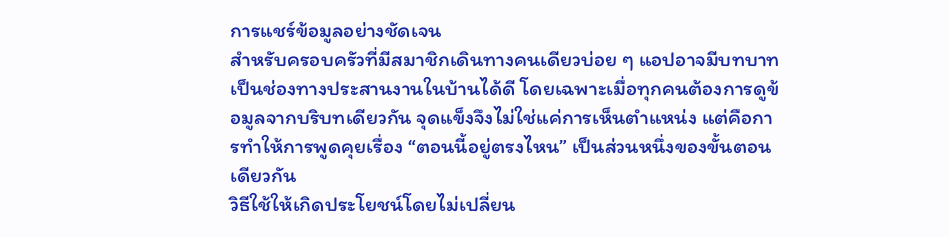การแชร์ข้อมูลอย่างชัดเจน
สำหรับครอบครัวที่มีสมาชิกเดินทางคนเดียวบ่อย ๆ แอปอาจมีบทบาทเป็นช่องทางประสานงานในบ้านได้ดี โดยเฉพาะเมื่อทุกคนต้องการดูข้อมูลจากบริบทเดียวกัน จุดแข็งจึงไม่ใช่แค่การเห็นตำแหน่ง แต่คือการทำให้การพูดคุยเรื่อง “ตอนนี้อยู่ตรงไหน” เป็นส่วนหนึ่งของขั้นตอนเดียวกัน
วิธีใช้ให้เกิดประโยชน์โดยไม่เปลี่ยน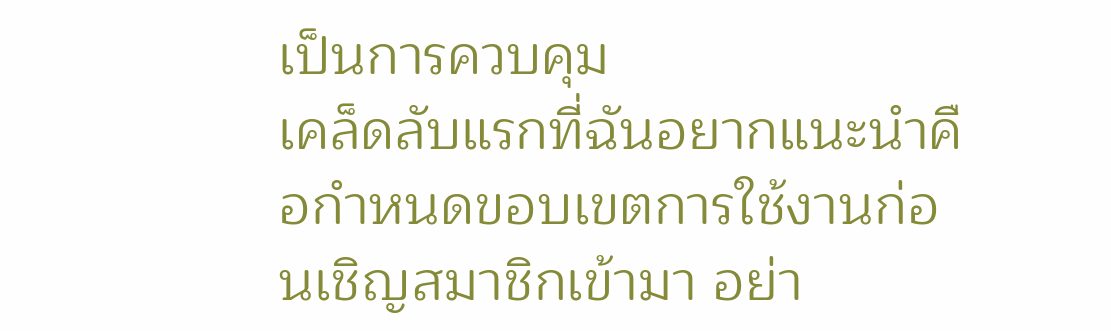เป็นการควบคุม
เคล็ดลับแรกที่ฉันอยากแนะนำคือกำหนดขอบเขตการใช้งานก่อนเชิญสมาชิกเข้ามา อย่า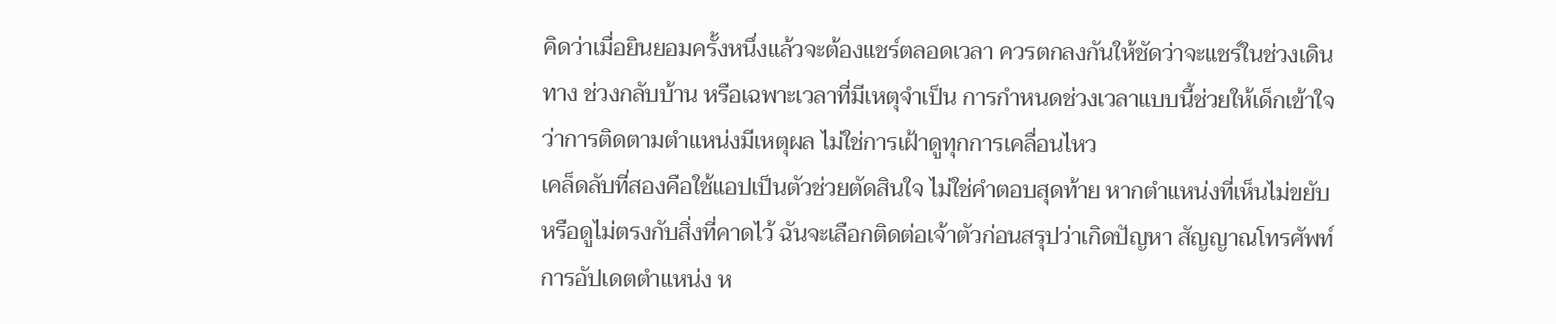คิดว่าเมื่อยินยอมครั้งหนึ่งแล้วจะต้องแชร์ตลอดเวลา ควรตกลงกันให้ชัดว่าจะแชร์ในช่วงเดินทาง ช่วงกลับบ้าน หรือเฉพาะเวลาที่มีเหตุจำเป็น การกำหนดช่วงเวลาแบบนี้ช่วยให้เด็กเข้าใจว่าการติดตามตำแหน่งมีเหตุผล ไม่ใช่การเฝ้าดูทุกการเคลื่อนไหว
เคล็ดลับที่สองคือใช้แอปเป็นตัวช่วยตัดสินใจ ไม่ใช่คำตอบสุดท้าย หากตำแหน่งที่เห็นไม่ขยับหรือดูไม่ตรงกับสิ่งที่คาดไว้ ฉันจะเลือกติดต่อเจ้าตัวก่อนสรุปว่าเกิดปัญหา สัญญาณโทรศัพท์ การอัปเดตตำแหน่ง ห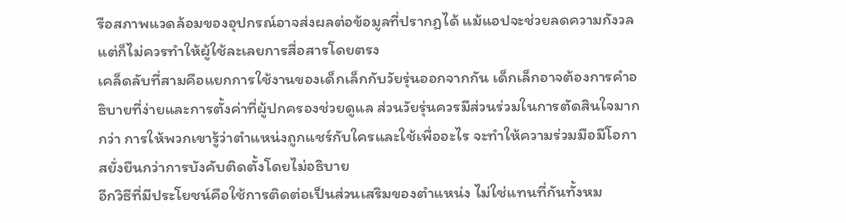รือสภาพแวดล้อมของอุปกรณ์อาจส่งผลต่อข้อมูลที่ปรากฏได้ แม้แอปจะช่วยลดความกังวล แต่ก็ไม่ควรทำให้ผู้ใช้ละเลยการสื่อสารโดยตรง
เคล็ดลับที่สามคือแยกการใช้งานของเด็กเล็กกับวัยรุ่นออกจากกัน เด็กเล็กอาจต้องการคำอธิบายที่ง่ายและการตั้งค่าที่ผู้ปกครองช่วยดูแล ส่วนวัยรุ่นควรมีส่วนร่วมในการตัดสินใจมากกว่า การให้พวกเขารู้ว่าตำแหน่งถูกแชร์กับใครและใช้เพื่ออะไร จะทำให้ความร่วมมือมีโอกาสยั่งยืนกว่าการบังคับติดตั้งโดยไม่อธิบาย
อีกวิธีที่มีประโยชน์คือใช้การติดต่อเป็นส่วนเสริมของตำแหน่ง ไม่ใช่แทนที่กันทั้งหม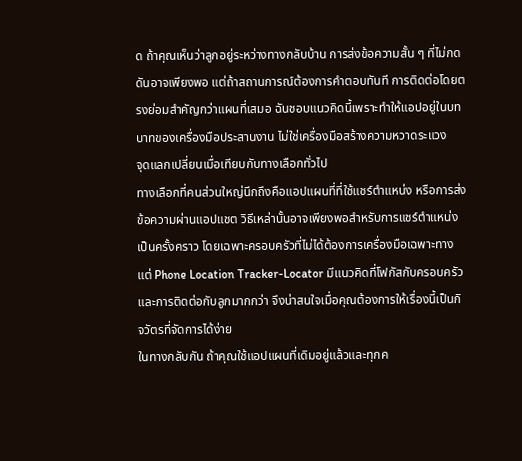ด ถ้าคุณเห็นว่าลูกอยู่ระหว่างทางกลับบ้าน การส่งข้อความสั้น ๆ ที่ไม่กดดันอาจเพียงพอ แต่ถ้าสถานการณ์ต้องการคำตอบทันที การติดต่อโดยตรงย่อมสำคัญกว่าแผนที่เสมอ ฉันชอบแนวคิดนี้เพราะทำให้แอปอยู่ในบทบาทของเครื่องมือประสานงาน ไม่ใช่เครื่องมือสร้างความหวาดระแวง
จุดแลกเปลี่ยนเมื่อเทียบกับทางเลือกทั่วไป
ทางเลือกที่คนส่วนใหญ่นึกถึงคือแอปแผนที่ที่ใช้แชร์ตำแหน่ง หรือการส่งข้อความผ่านแอปแชต วิธีเหล่านั้นอาจเพียงพอสำหรับการแชร์ตำแหน่งเป็นครั้งคราว โดยเฉพาะครอบครัวที่ไม่ได้ต้องการเครื่องมือเฉพาะทาง แต่ Phone Location Tracker-Locator มีแนวคิดที่โฟกัสกับครอบครัวและการติดต่อกับลูกมากกว่า จึงน่าสนใจเมื่อคุณต้องการให้เรื่องนี้เป็นกิจวัตรที่จัดการได้ง่าย
ในทางกลับกัน ถ้าคุณใช้แอปแผนที่เดิมอยู่แล้วและทุกค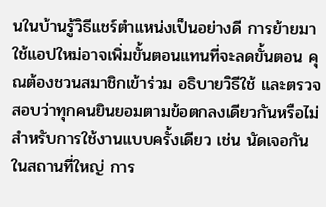นในบ้านรู้วิธีแชร์ตำแหน่งเป็นอย่างดี การย้ายมาใช้แอปใหม่อาจเพิ่มขั้นตอนแทนที่จะลดขั้นตอน คุณต้องชวนสมาชิกเข้าร่วม อธิบายวิธีใช้ และตรวจสอบว่าทุกคนยินยอมตามข้อตกลงเดียวกันหรือไม่ สำหรับการใช้งานแบบครั้งเดียว เช่น นัดเจอกันในสถานที่ใหญ่ การ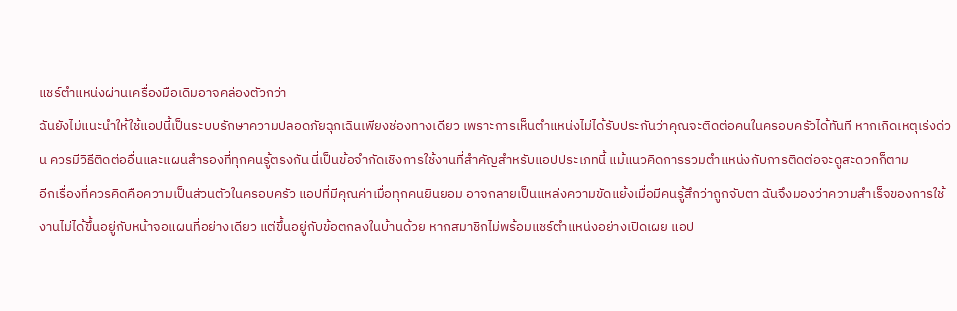แชร์ตำแหน่งผ่านเครื่องมือเดิมอาจคล่องตัวกว่า
ฉันยังไม่แนะนำให้ใช้แอปนี้เป็นระบบรักษาความปลอดภัยฉุกเฉินเพียงช่องทางเดียว เพราะการเห็นตำแหน่งไม่ได้รับประกันว่าคุณจะติดต่อคนในครอบครัวได้ทันที หากเกิดเหตุเร่งด่วน ควรมีวิธีติดต่ออื่นและแผนสำรองที่ทุกคนรู้ตรงกัน นี่เป็นข้อจำกัดเชิงการใช้งานที่สำคัญสำหรับแอปประเภทนี้ แม้แนวคิดการรวมตำแหน่งกับการติดต่อจะดูสะดวกก็ตาม
อีกเรื่องที่ควรคิดคือความเป็นส่วนตัวในครอบครัว แอปที่มีคุณค่าเมื่อทุกคนยินยอม อาจกลายเป็นแหล่งความขัดแย้งเมื่อมีคนรู้สึกว่าถูกจับตา ฉันจึงมองว่าความสำเร็จของการใช้งานไม่ได้ขึ้นอยู่กับหน้าจอแผนที่อย่างเดียว แต่ขึ้นอยู่กับข้อตกลงในบ้านด้วย หากสมาชิกไม่พร้อมแชร์ตำแหน่งอย่างเปิดเผย แอป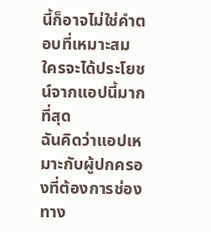นี้ก็อาจไม่ใช่คำตอบที่เหมาะสม
ใครจะได้ประโยชน์จากแอปนี้มากที่สุด
ฉันคิดว่าแอปเหมาะกับผู้ปกครองที่ต้องการช่องทาง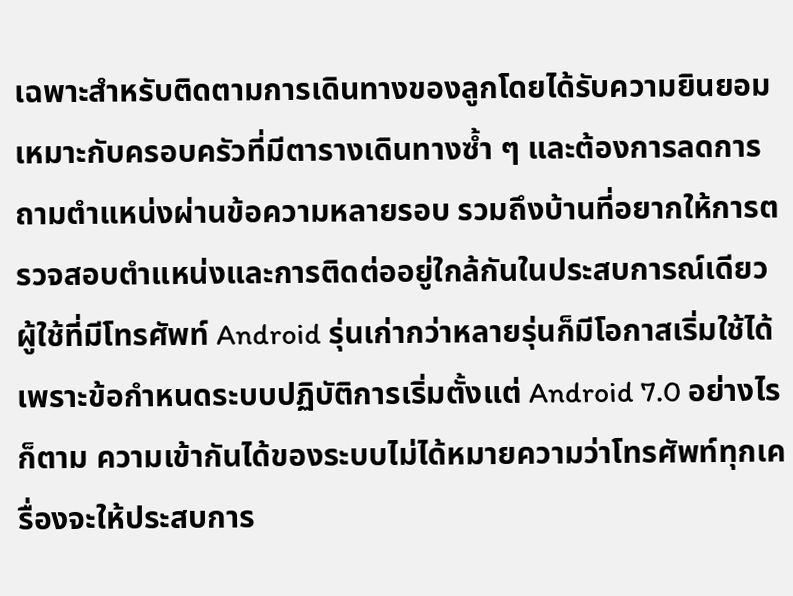เฉพาะสำหรับติดตามการเดินทางของลูกโดยได้รับความยินยอม เหมาะกับครอบครัวที่มีตารางเดินทางซ้ำ ๆ และต้องการลดการถามตำแหน่งผ่านข้อความหลายรอบ รวมถึงบ้านที่อยากให้การตรวจสอบตำแหน่งและการติดต่ออยู่ใกล้กันในประสบการณ์เดียว
ผู้ใช้ที่มีโทรศัพท์ Android รุ่นเก่ากว่าหลายรุ่นก็มีโอกาสเริ่มใช้ได้ เพราะข้อกำหนดระบบปฏิบัติการเริ่มตั้งแต่ Android 7.0 อย่างไรก็ตาม ความเข้ากันได้ของระบบไม่ได้หมายความว่าโทรศัพท์ทุกเครื่องจะให้ประสบการ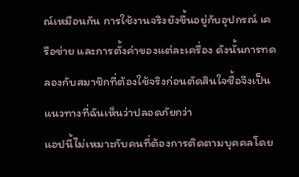ณ์เหมือนกัน การใช้งานจริงยังขึ้นอยู่กับอุปกรณ์ เครือข่าย และการตั้งค่าของแต่ละเครื่อง ดังนั้นการทดลองกับสมาชิกที่ต้องใช้จริงก่อนตัดสินใจซื้อจึงเป็นแนวทางที่ฉันเห็นว่าปลอดภัยกว่า
แอปนี้ไม่เหมาะกับคนที่ต้องการติดตามบุคคลโดย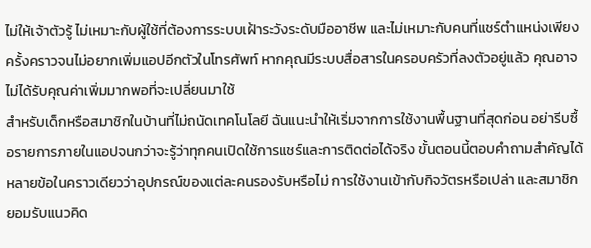ไม่ให้เจ้าตัวรู้ ไม่เหมาะกับผู้ใช้ที่ต้องการระบบเฝ้าระวังระดับมืออาชีพ และไม่เหมาะกับคนที่แชร์ตำแหน่งเพียงครั้งคราวจนไม่อยากเพิ่มแอปอีกตัวในโทรศัพท์ หากคุณมีระบบสื่อสารในครอบครัวที่ลงตัวอยู่แล้ว คุณอาจไม่ได้รับคุณค่าเพิ่มมากพอที่จะเปลี่ยนมาใช้
สำหรับเด็กหรือสมาชิกในบ้านที่ไม่ถนัดเทคโนโลยี ฉันแนะนำให้เริ่มจากการใช้งานพื้นฐานที่สุดก่อน อย่ารีบซื้อรายการภายในแอปจนกว่าจะรู้ว่าทุกคนเปิดใช้การแชร์และการติดต่อได้จริง ขั้นตอนนี้ตอบคำถามสำคัญได้หลายข้อในคราวเดียวว่าอุปกรณ์ของแต่ละคนรองรับหรือไม่ การใช้งานเข้ากับกิจวัตรหรือเปล่า และสมาชิกยอมรับแนวคิด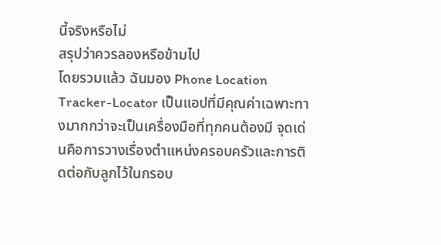นี้จริงหรือไม่
สรุปว่าควรลองหรือข้ามไป
โดยรวมแล้ว ฉันมอง Phone Location Tracker-Locator เป็นแอปที่มีคุณค่าเฉพาะทางมากกว่าจะเป็นเครื่องมือที่ทุกคนต้องมี จุดเด่นคือการวางเรื่องตำแหน่งครอบครัวและการติดต่อกับลูกไว้ในกรอบ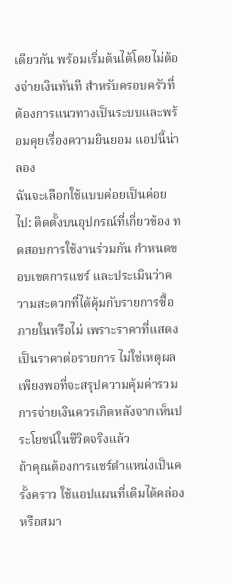เดียวกัน พร้อมเริ่มต้นได้โดยไม่ต้องจ่ายเงินทันที สำหรับครอบครัวที่ต้องการแนวทางเป็นระบบและพร้อมคุยเรื่องความยินยอม แอปนี้น่าลอง
ฉันจะเลือกใช้แบบค่อยเป็นค่อยไป: ติดตั้งบนอุปกรณ์ที่เกี่ยวข้อง ทดสอบการใช้งานร่วมกัน กำหนดขอบเขตการแชร์ และประเมินว่าความสะดวกที่ได้คุ้มกับรายการซื้อภายในหรือไม่ เพราะราคาที่แสดงเป็นราคาต่อรายการ ไม่ใช่เหตุผลเพียงพอที่จะสรุปความคุ้มค่ารวม การจ่ายเงินควรเกิดหลังจากเห็นประโยชน์ในชีวิตจริงแล้ว
ถ้าคุณต้องการแชร์ตำแหน่งเป็นครั้งคราว ใช้แอปแผนที่เดิมได้คล่อง หรือสมา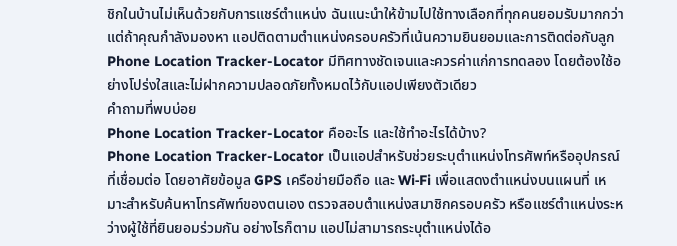ชิกในบ้านไม่เห็นด้วยกับการแชร์ตำแหน่ง ฉันแนะนำให้ข้ามไปใช้ทางเลือกที่ทุกคนยอมรับมากกว่า แต่ถ้าคุณกำลังมองหา แอปติดตามตำแหน่งครอบครัวที่เน้นความยินยอมและการติดต่อกับลูก Phone Location Tracker-Locator มีทิศทางชัดเจนและควรค่าแก่การทดลอง โดยต้องใช้อย่างโปร่งใสและไม่ฝากความปลอดภัยทั้งหมดไว้กับแอปเพียงตัวเดียว
คำถามที่พบบ่อย
Phone Location Tracker-Locator คืออะไร และใช้ทำอะไรได้บ้าง?
Phone Location Tracker-Locator เป็นแอปสำหรับช่วยระบุตำแหน่งโทรศัพท์หรืออุปกรณ์ที่เชื่อมต่อ โดยอาศัยข้อมูล GPS เครือข่ายมือถือ และ Wi‑Fi เพื่อแสดงตำแหน่งบนแผนที่ เหมาะสำหรับค้นหาโทรศัพท์ของตนเอง ตรวจสอบตำแหน่งสมาชิกครอบครัว หรือแชร์ตำแหน่งระหว่างผู้ใช้ที่ยินยอมร่วมกัน อย่างไรก็ตาม แอปไม่สามารถระบุตำแหน่งได้อ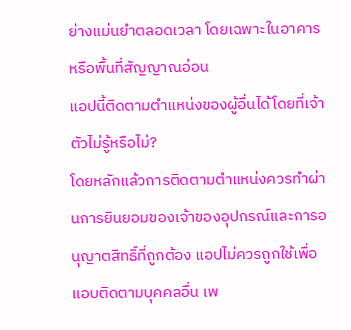ย่างแม่นยำตลอดเวลา โดยเฉพาะในอาคารหรือพื้นที่สัญญาณอ่อน
แอปนี้ติดตามตำแหน่งของผู้อื่นได้โดยที่เจ้าตัวไม่รู้หรือไม่?
โดยหลักแล้วการติดตามตำแหน่งควรทำผ่านการยินยอมของเจ้าของอุปกรณ์และการอนุญาตสิทธิ์ที่ถูกต้อง แอปไม่ควรถูกใช้เพื่อแอบติดตามบุคคลอื่น เพ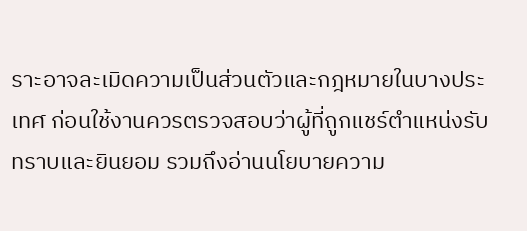ราะอาจละเมิดความเป็นส่วนตัวและกฎหมายในบางประเทศ ก่อนใช้งานควรตรวจสอบว่าผู้ที่ถูกแชร์ตำแหน่งรับทราบและยินยอม รวมถึงอ่านนโยบายความ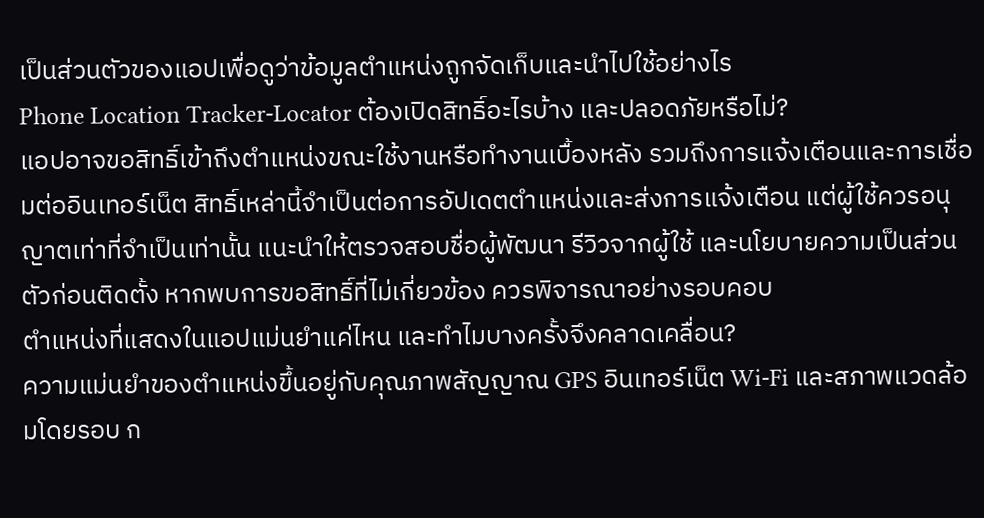เป็นส่วนตัวของแอปเพื่อดูว่าข้อมูลตำแหน่งถูกจัดเก็บและนำไปใช้อย่างไร
Phone Location Tracker-Locator ต้องเปิดสิทธิ์อะไรบ้าง และปลอดภัยหรือไม่?
แอปอาจขอสิทธิ์เข้าถึงตำแหน่งขณะใช้งานหรือทำงานเบื้องหลัง รวมถึงการแจ้งเตือนและการเชื่อมต่ออินเทอร์เน็ต สิทธิ์เหล่านี้จำเป็นต่อการอัปเดตตำแหน่งและส่งการแจ้งเตือน แต่ผู้ใช้ควรอนุญาตเท่าที่จำเป็นเท่านั้น แนะนำให้ตรวจสอบชื่อผู้พัฒนา รีวิวจากผู้ใช้ และนโยบายความเป็นส่วนตัวก่อนติดตั้ง หากพบการขอสิทธิ์ที่ไม่เกี่ยวข้อง ควรพิจารณาอย่างรอบคอบ
ตำแหน่งที่แสดงในแอปแม่นยำแค่ไหน และทำไมบางครั้งจึงคลาดเคลื่อน?
ความแม่นยำของตำแหน่งขึ้นอยู่กับคุณภาพสัญญาณ GPS อินเทอร์เน็ต Wi‑Fi และสภาพแวดล้อมโดยรอบ ก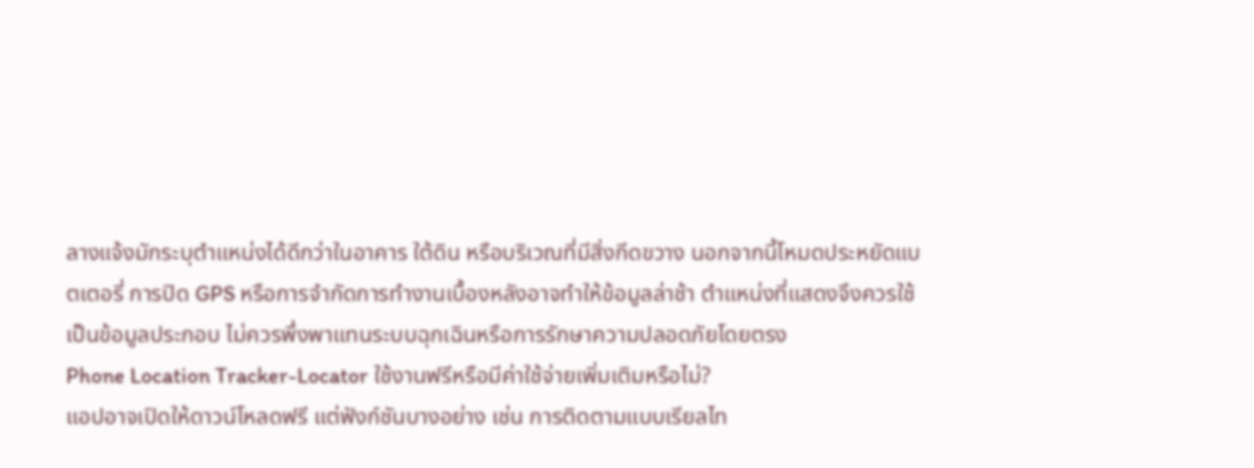ลางแจ้งมักระบุตำแหน่งได้ดีกว่าในอาคาร ใต้ดิน หรือบริเวณที่มีสิ่งกีดขวาง นอกจากนี้โหมดประหยัดแบตเตอรี่ การปิด GPS หรือการจำกัดการทำงานเบื้องหลังอาจทำให้ข้อมูลล่าช้า ตำแหน่งที่แสดงจึงควรใช้เป็นข้อมูลประกอบ ไม่ควรพึ่งพาแทนระบบฉุกเฉินหรือการรักษาความปลอดภัยโดยตรง
Phone Location Tracker-Locator ใช้งานฟรีหรือมีค่าใช้จ่ายเพิ่มเติมหรือไม่?
แอปอาจเปิดให้ดาวน์โหลดฟรี แต่ฟังก์ชันบางอย่าง เช่น การติดตามแบบเรียลไท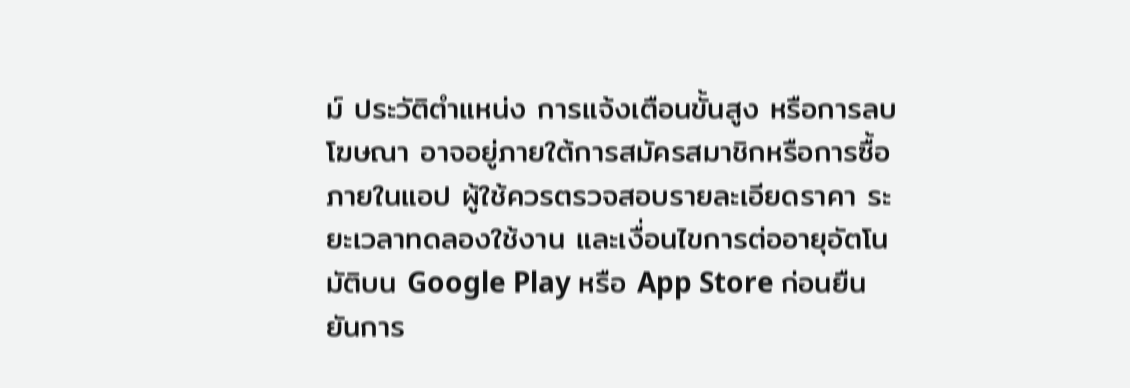ม์ ประวัติตำแหน่ง การแจ้งเตือนขั้นสูง หรือการลบโฆษณา อาจอยู่ภายใต้การสมัครสมาชิกหรือการซื้อภายในแอป ผู้ใช้ควรตรวจสอบรายละเอียดราคา ระยะเวลาทดลองใช้งาน และเงื่อนไขการต่ออายุอัตโนมัติบน Google Play หรือ App Store ก่อนยืนยันการ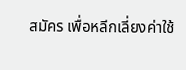สมัคร เพื่อหลีกเลี่ยงค่าใช้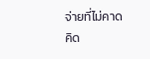จ่ายที่ไม่คาดคิด